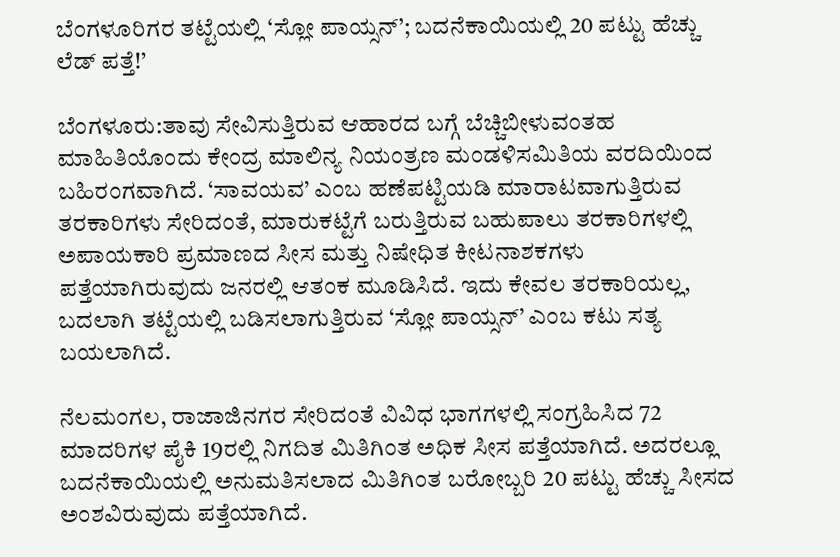ಬೆಂಗಳೂರಿಗರ ತಟ್ಟೆಯಲ್ಲಿ ‘ಸ್ಲೋ ಪಾಯ್ಸನ್’; ಬದನೆಕಾಯಿಯಲ್ಲಿ 20 ಪಟ್ಟು ಹೆಚ್ಚು ಲೆಡ್ ಪತ್ತೆ!’

ಬೆಂಗಳೂರು:ತಾವು ಸೇವಿಸುತ್ತಿರುವ ಆಹಾರದ ಬಗ್ಗೆ ಬೆಚ್ಚಿಬೀಳುವಂತಹ ಮಾಹಿತಿಯೊಂದು ಕೇಂದ್ರ ಮಾಲಿನ್ಯ ನಿಯಂತ್ರಣ ಮಂಡಳಿಸಮಿತಿಯ ವರದಿಯಿಂದ ಬಹಿರಂಗವಾಗಿದೆ. ‘ಸಾವಯವ’ ಎಂಬ ಹಣೆಪಟ್ಟಿಯಡಿ ಮಾರಾಟವಾಗುತ್ತಿರುವ ತರಕಾರಿಗಳು ಸೇರಿದಂತೆ, ಮಾರುಕಟ್ಟೆಗೆ ಬರುತ್ತಿರುವ ಬಹುಪಾಲು ತರಕಾರಿಗಳಲ್ಲಿ ಅಪಾಯಕಾರಿ ಪ್ರಮಾಣದ ಸೀಸ ಮತ್ತು ನಿಷೇಧಿತ ಕೀಟನಾಶಕಗಳು ಪತ್ತೆಯಾಗಿರುವುದು ಜನರಲ್ಲಿ ಆತಂಕ ಮೂಡಿಸಿದೆ. ಇದು ಕೇವಲ ತರಕಾರಿಯಲ್ಲ, ಬದಲಾಗಿ ತಟ್ಟೆಯಲ್ಲಿ ಬಡಿಸಲಾಗುತ್ತಿರುವ ‘ಸ್ಲೋ ಪಾಯ್ಸನ್’ ಎಂಬ ಕಟು ಸತ್ಯ ಬಯಲಾಗಿದೆ.

ನೆಲಮಂಗಲ, ರಾಜಾಜಿನಗರ ಸೇರಿದಂತೆ ವಿವಿಧ ಭಾಗಗಳಲ್ಲಿ ಸಂಗ್ರಹಿಸಿದ 72 ಮಾದರಿಗಳ ಪೈಕಿ 19ರಲ್ಲಿ ನಿಗದಿತ ಮಿತಿಗಿಂತ ಅಧಿಕ ಸೀಸ ಪತ್ತೆಯಾಗಿದೆ. ಅದರಲ್ಲೂ ಬದನೆಕಾಯಿಯಲ್ಲಿ ಅನುಮತಿಸಲಾದ ಮಿತಿಗಿಂತ ಬರೋಬ್ಬರಿ 20 ಪಟ್ಟು ಹೆಚ್ಚು ಸೀಸದ ಅಂಶವಿರುವುದು ಪತ್ತೆಯಾಗಿದೆ.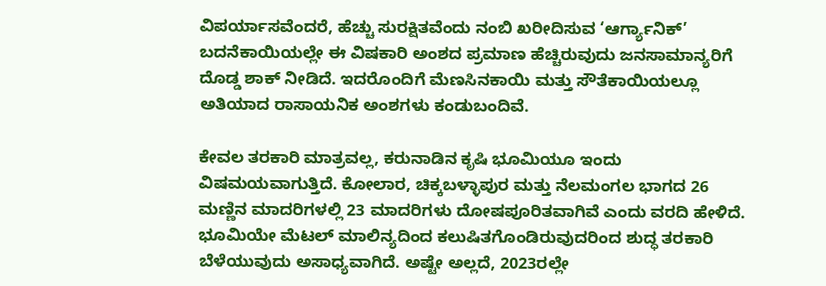ವಿಪರ್ಯಾಸವೆಂದರೆ, ಹೆಚ್ಚು ಸುರಕ್ಷಿತವೆಂದು ನಂಬಿ ಖರೀದಿಸುವ ‘ಆರ್ಗ್ಯಾನಿಕ್’ ಬದನೆಕಾಯಿಯಲ್ಲೇ ಈ ವಿಷಕಾರಿ ಅಂಶದ ಪ್ರಮಾಣ ಹೆಚ್ಚಿರುವುದು ಜನಸಾಮಾನ್ಯರಿಗೆ ದೊಡ್ಡ ಶಾಕ್ ನೀಡಿದೆ. ಇದರೊಂದಿಗೆ ಮೆಣಸಿನಕಾಯಿ ಮತ್ತು ಸೌತೆಕಾಯಿಯಲ್ಲೂ ಅತಿಯಾದ ರಾಸಾಯನಿಕ ಅಂಶಗಳು ಕಂಡುಬಂದಿವೆ.

ಕೇವಲ ತರಕಾರಿ ಮಾತ್ರವಲ್ಲ, ಕರುನಾಡಿನ ಕೃಷಿ ಭೂಮಿಯೂ ಇಂದು ವಿಷಮಯವಾಗುತ್ತಿದೆ. ಕೋಲಾರ, ಚಿಕ್ಕಬಳ್ಳಾಪುರ ಮತ್ತು ನೆಲಮಂಗಲ ಭಾಗದ 26 ಮಣ್ಣಿನ ಮಾದರಿಗಳಲ್ಲಿ 23 ಮಾದರಿಗಳು ದೋಷಪೂರಿತವಾಗಿವೆ ಎಂದು ವರದಿ ಹೇಳಿದೆ. ಭೂಮಿಯೇ ಮೆಟಲ್ ಮಾಲಿನ್ಯದಿಂದ ಕಲುಷಿತಗೊಂಡಿರುವುದರಿಂದ ಶುದ್ಧ ತರಕಾರಿ ಬೆಳೆಯುವುದು ಅಸಾಧ್ಯವಾಗಿದೆ. ಅಷ್ಟೇ ಅಲ್ಲದೆ, 2023ರಲ್ಲೇ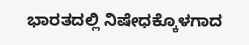ಭಾರತದಲ್ಲಿ ನಿಷೇಧಕ್ಕೊಳಗಾದ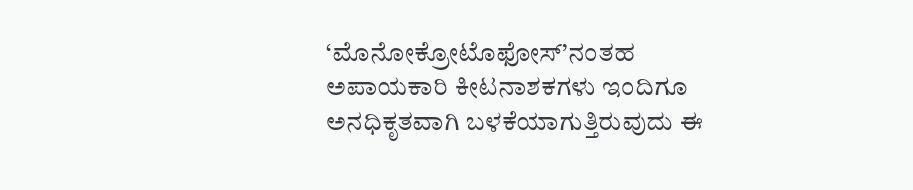‘ಮೊನೋಕ್ರೋಟೊಫೋಸ್’ನಂತಹ ಅಪಾಯಕಾರಿ ಕೀಟನಾಶಕಗಳು ಇಂದಿಗೂ ಅನಧಿಕೃತವಾಗಿ ಬಳಕೆಯಾಗುತ್ತಿರುವುದು ಈ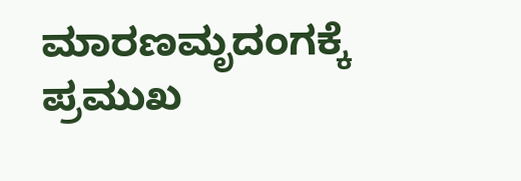ಮಾರಣಮೃದಂಗಕ್ಕೆ ಪ್ರಮುಖ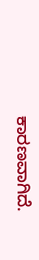ಕಾರಣವಾಗಿದೆ.